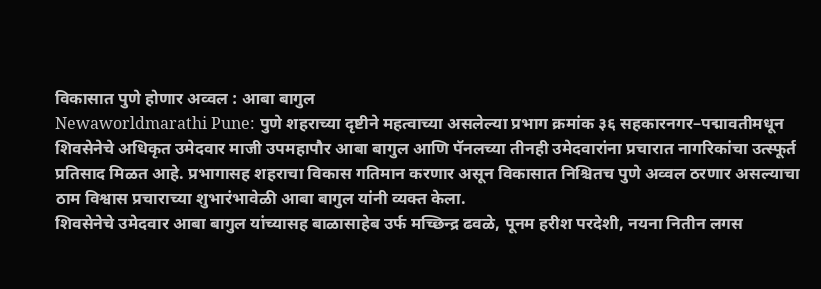विकासात पुणे होणार अव्वल : आबा बागुल
Newaworldmarathi Pune: पुणे शहराच्या दृष्टीने महत्वाच्या असलेल्या प्रभाग क्रमांक ३६ सहकारनगर–पद्मावतीमधून शिवसेनेचे अधिकृत उमेदवार माजी उपमहापौर आबा बागुल आणि पॅनलच्या तीनही उमेदवारांना प्रचारात नागरिकांचा उत्स्फूर्त प्रतिसाद मिळत आहे. प्रभागासह शहराचा विकास गतिमान करणार असून विकासात निश्चितच पुणे अव्वल ठरणार असल्याचा ठाम विश्वास प्रचाराच्या शुभारंभावेळी आबा बागुल यांनी व्यक्त केला.
शिवसेनेचे उमेदवार आबा बागुल यांच्यासह बाळासाहेब उर्फ मच्छिन्द्र ढवळे, पूनम हरीश परदेशी, नयना नितीन लगस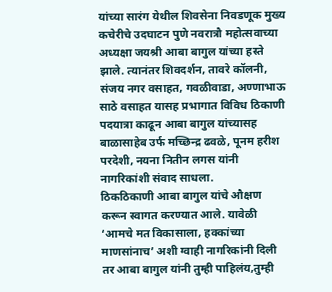यांच्या सारंग येथील शिवसेना निवडणूक मुख्य कचेरीचे उदघाटन पुणे नवरात्रौ महोत्सवाच्या अध्यक्षा जयश्री आबा बागुल यांच्या हस्ते झाले. त्यानंतर शिवदर्शन, तावरे कॉलनी, संजय नगर वसाहत, गवळीवाडा, अण्णाभाऊ साठे वसाहत यासह प्रभागात विविध ठिकाणी पदयात्रा काढून आबा बागुल यांच्यासह बाळासाहेब उर्फ मच्छिन्द्र ढवळे, पूनम हरीश परदेशी, नयना नितीन लगस यांनी नागरिकांशी संवाद साधला.
ठिकठिकाणी आबा बागुल यांचे औक्षण करून स्वागत करण्यात आले. यावेळी ‘आमचे मत विकासाला, हक्कांच्या माणसांनाच’ अशी ग्वाही नागरिकांनी दिली तर आबा बागुल यांनी तुम्ही पाहिलंय,तुम्ही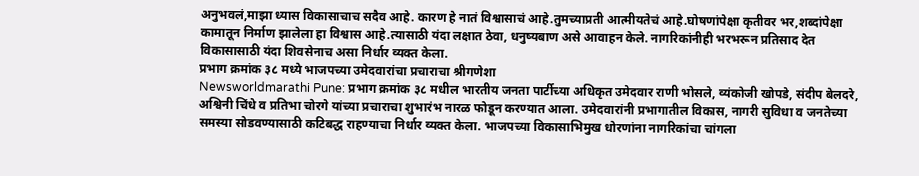अनुभवलं,माझा ध्यास विकासाचाच सदैव आहे. कारण हे नातं विश्वासाचं आहे.तुमच्याप्रती आत्मीयतेचं आहे.घोषणांपेक्षा कृतीवर भर,शब्दांपेक्षा कामातून निर्माण झालेला हा विश्वास आहे.त्यासाठी यंदा लक्षात ठेवा, धनुष्यबाण असे आवाहन केले. नागरिकांनीही भरभरून प्रतिसाद देत विकासासाठी यंदा शिवसेनाच असा निर्धार व्यक्त केला.
प्रभाग क्रमांक ३८ मध्ये भाजपच्या उमेदवारांचा प्रचाराचा श्रीगणेशा
Newsworldmarathi Pune: प्रभाग क्रमांक ३८ मधील भारतीय जनता पार्टीच्या अधिकृत उमेदवार राणी भोसले, व्यंकोजी खोपडे, संदीप बेलदरे, अश्विनी चिंधे व प्रतिभा चोरगे यांच्या प्रचाराचा शुभारंभ नारळ फोडून करण्यात आला. उमेदवारांनी प्रभागातील विकास, नागरी सुविधा व जनतेच्या समस्या सोडवण्यासाठी कटिबद्ध राहण्याचा निर्धार व्यक्त केला. भाजपच्या विकासाभिमुख धोरणांना नागरिकांचा चांगला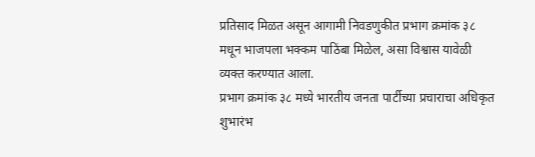प्रतिसाद मिळत असून आगामी निवडणुकीत प्रभाग क्रमांक ३८ मधून भाजपला भक्कम पाठिंबा मिळेल, असा विश्वास यावेळी व्यक्त करण्यात आला.
प्रभाग क्रमांक ३८ मध्ये भारतीय जनता पार्टीच्या प्रचाराचा अधिकृत शुभारंभ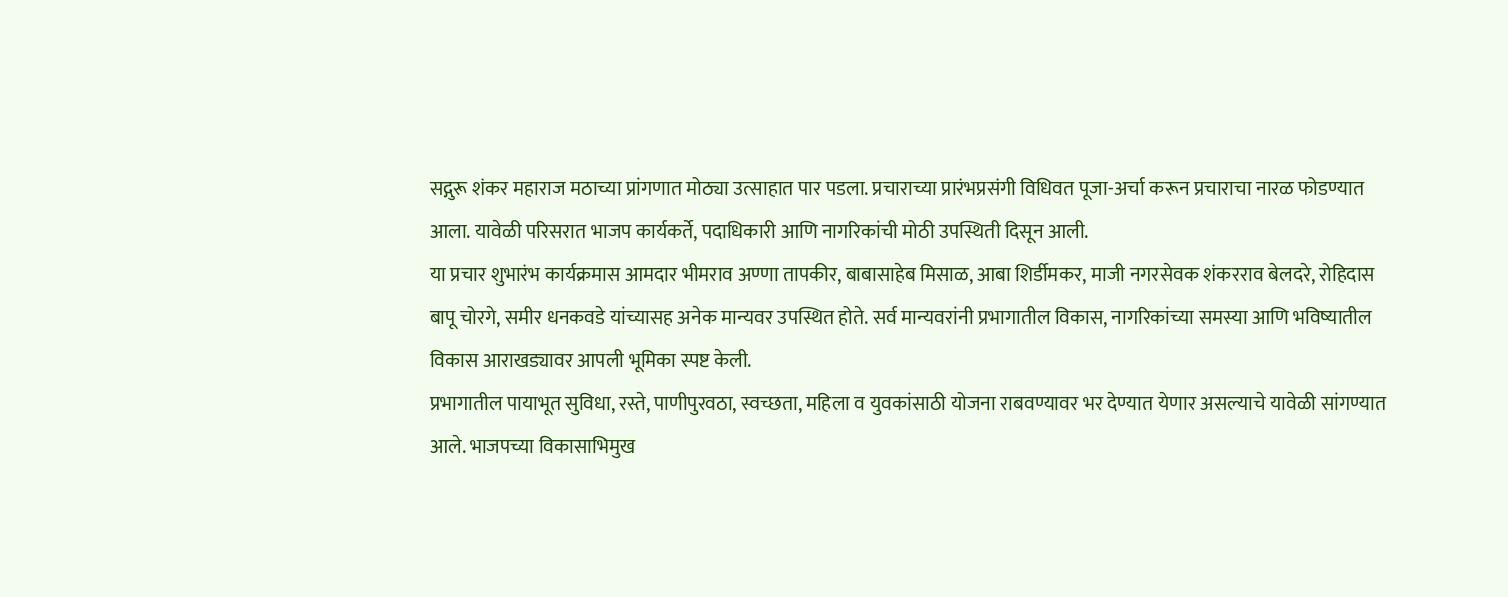सद्गुरू शंकर महाराज मठाच्या प्रांगणात मोठ्या उत्साहात पार पडला. प्रचाराच्या प्रारंभप्रसंगी विधिवत पूजा-अर्चा करून प्रचाराचा नारळ फोडण्यात आला. यावेळी परिसरात भाजप कार्यकर्ते, पदाधिकारी आणि नागरिकांची मोठी उपस्थिती दिसून आली.
या प्रचार शुभारंभ कार्यक्रमास आमदार भीमराव अण्णा तापकीर, बाबासाहेब मिसाळ, आबा शिर्डीमकर, माजी नगरसेवक शंकरराव बेलदरे, रोहिदास बापू चोरगे, समीर धनकवडे यांच्यासह अनेक मान्यवर उपस्थित होते. सर्व मान्यवरांनी प्रभागातील विकास, नागरिकांच्या समस्या आणि भविष्यातील विकास आराखड्यावर आपली भूमिका स्पष्ट केली.
प्रभागातील पायाभूत सुविधा, रस्ते, पाणीपुरवठा, स्वच्छता, महिला व युवकांसाठी योजना राबवण्यावर भर देण्यात येणार असल्याचे यावेळी सांगण्यात आले. भाजपच्या विकासाभिमुख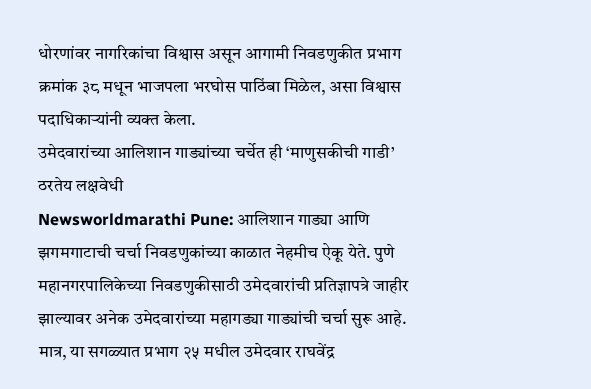धोरणांवर नागरिकांचा विश्वास असून आगामी निवडणुकीत प्रभाग क्रमांक ३८ मधून भाजपला भरघोस पाठिंबा मिळेल, असा विश्वास पदाधिकाऱ्यांनी व्यक्त केला.
उमेदवारांच्या आलिशान गाड्यांच्या चर्चेत ही ‘माणुसकीची गाडी’ ठरतेय लक्षवेधी
Newsworldmarathi Pune: आलिशान गाड्या आणि झगमगाटाची चर्चा निवडणुकांच्या काळात नेहमीच ऐकू येते. पुणे महानगरपालिकेच्या निवडणुकीसाठी उमेदवारांची प्रतिज्ञापत्रे जाहीर झाल्यावर अनेक उमेदवारांच्या महागड्या गाड्यांची चर्चा सुरू आहे. मात्र, या सगळ्यात प्रभाग २५ मधील उमेदवार राघवेंद्र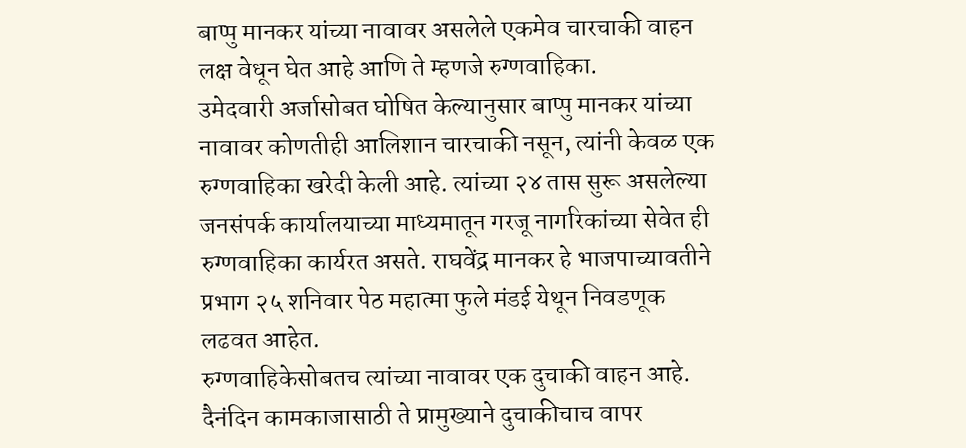बाप्पु मानकर यांच्या नावावर असलेले एकमेव चारचाकी वाहन लक्ष वेधून घेत आहे आणि ते म्हणजे रुग्णवाहिका.
उमेदवारी अर्जासोबत घोषित केल्यानुसार बाप्पु मानकर यांच्या नावावर कोणतीही आलिशान चारचाकी नसून, त्यांनी केवळ एक रुग्णवाहिका खरेदी केली आहे. त्यांच्या २४ तास सुरू असलेल्या जनसंपर्क कार्यालयाच्या माध्यमातून गरजू नागरिकांच्या सेवेत ही रुग्णवाहिका कार्यरत असते. राघवेंद्र मानकर हे भाजपाच्यावतीने प्रभाग २५ शनिवार पेठ महात्मा फुले मंडई येथून निवडणूक लढवत आहेत.
रुग्णवाहिकेसोबतच त्यांच्या नावावर एक दुचाकी वाहन आहे. दैनंदिन कामकाजासाठी ते प्रामुख्याने दुचाकीचाच वापर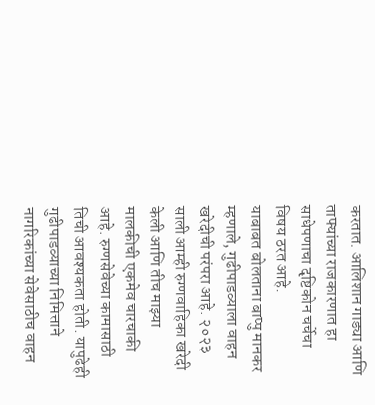करतात. आलिशान गाड्या आणि ताफ्यांच्या राजकारणात हा साधेपणाचा दृष्टिकोन चर्चेचा विषय ठरत आहे.
याबाबत बोलताना बाप्पु मानकर म्हणाले, गुढीपाडव्याला वाहन खरेदीची परंपरा आहे. २०२३ साली आम्ही रुग्णवाहिका खरेदी केली आणि तीच माझ्या मालकीची एकमेव चारचाकी आहे. रुग्णसेवेच्या कामासाठी तिची आवश्यकता होती. यापुढेही गुढीपाडव्याच्या निमित्ताने नागरिकांच्या सेवेसाठीच वाहन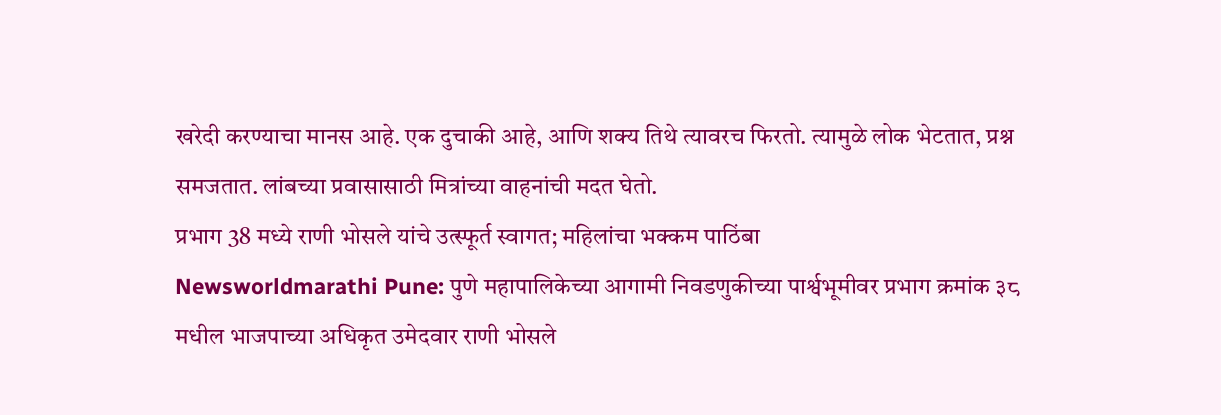खरेदी करण्याचा मानस आहे. एक दुचाकी आहे, आणि शक्य तिथे त्यावरच फिरतो. त्यामुळे लोक भेटतात, प्रश्न समजतात. लांबच्या प्रवासासाठी मित्रांच्या वाहनांची मदत घेतो.
प्रभाग 38 मध्ये राणी भोसले यांचे उत्स्फूर्त स्वागत; महिलांचा भक्कम पाठिंबा
Newsworldmarathi Pune: पुणे महापालिकेच्या आगामी निवडणुकीच्या पार्श्वभूमीवर प्रभाग क्रमांक ३८ मधील भाजपाच्या अधिकृत उमेदवार राणी भोसले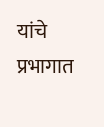यांचे प्रभागात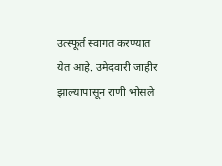उत्स्फूर्त स्वागत करण्यात येत आहे. उमेदवारी जाहीर झाल्यापासून राणी भोसले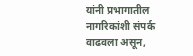यांनी प्रभागातील नागरिकांशी संपर्क वाढवला असून,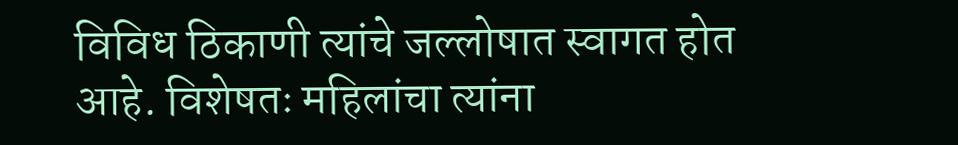विविध ठिकाणी त्यांचे जल्लोषात स्वागत होत आहे. विशेषतः महिलांचा त्यांना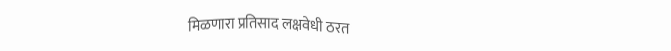मिळणारा प्रतिसाद लक्षवेधी ठरत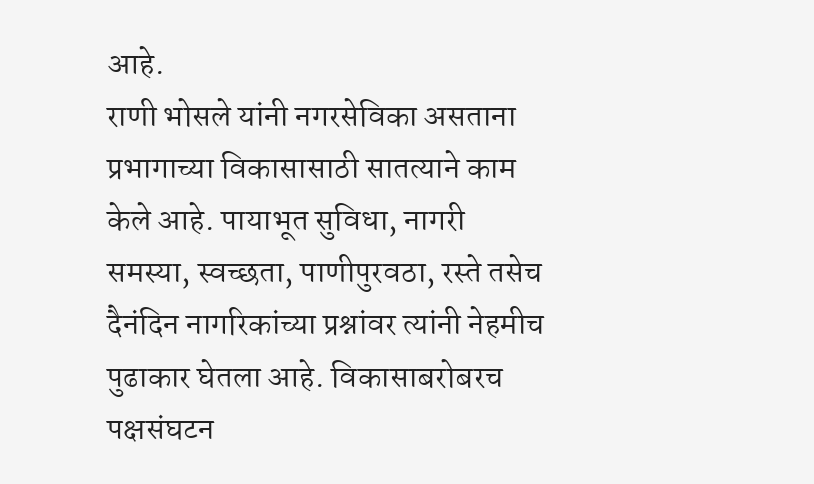आहे.
राणी भोसले यांनी नगरसेविका असताना प्रभागाच्या विकासासाठी सातत्याने काम केले आहे. पायाभूत सुविधा, नागरी समस्या, स्वच्छता, पाणीपुरवठा, रस्ते तसेच दैनंदिन नागरिकांच्या प्रश्नांवर त्यांनी नेहमीच पुढाकार घेतला आहे. विकासाबरोबरच पक्षसंघटन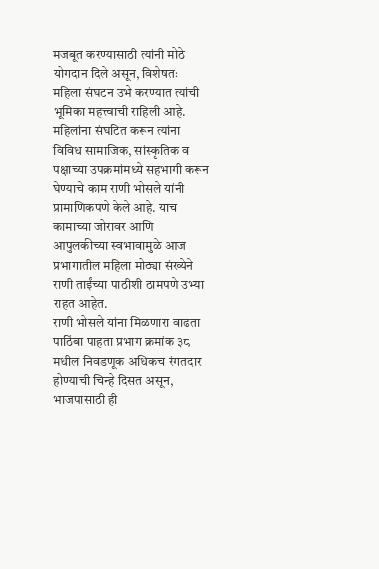मजबूत करण्यासाठी त्यांनी मोठे योगदान दिले असून, विशेषतः महिला संघटन उभे करण्यात त्यांची भूमिका महत्त्वाची राहिली आहे.
महिलांना संघटित करून त्यांना विविध सामाजिक, सांस्कृतिक व पक्षाच्या उपक्रमांमध्ये सहभागी करून घेण्याचे काम राणी भोसले यांनी प्रामाणिकपणे केले आहे. याच कामाच्या जोरावर आणि आपुलकीच्या स्वभावामुळे आज प्रभागातील महिला मोठ्या संख्येने राणी ताईंच्या पाठीशी ठामपणे उभ्या राहत आहेत.
राणी भोसले यांना मिळणारा वाढता पाठिंबा पाहता प्रभाग क्रमांक ३८ मधील निवडणूक अधिकच रंगतदार होण्याची चिन्हे दिसत असून, भाजपासाठी ही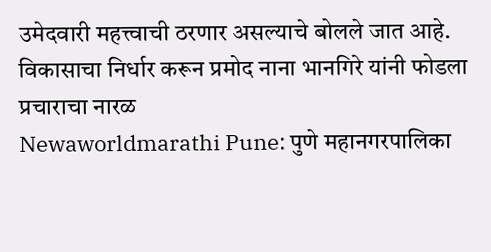उमेदवारी महत्त्वाची ठरणार असल्याचे बोलले जात आहे.
विकासाचा निर्धार करून प्रमोद नाना भानगिरे यांनी फोडला प्रचाराचा नारळ
Newaworldmarathi Pune: पुणे महानगरपालिका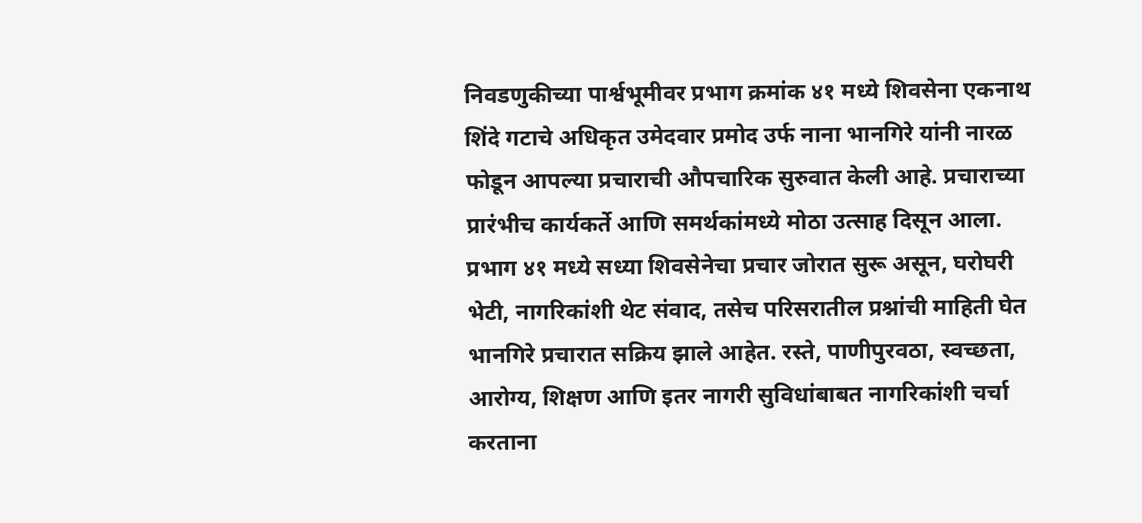निवडणुकीच्या पार्श्वभूमीवर प्रभाग क्रमांक ४१ मध्ये शिवसेना एकनाथ शिंदे गटाचे अधिकृत उमेदवार प्रमोद उर्फ नाना भानगिरे यांनी नारळ फोडून आपल्या प्रचाराची औपचारिक सुरुवात केली आहे. प्रचाराच्या प्रारंभीच कार्यकर्ते आणि समर्थकांमध्ये मोठा उत्साह दिसून आला.
प्रभाग ४१ मध्ये सध्या शिवसेनेचा प्रचार जोरात सुरू असून, घरोघरी भेटी, नागरिकांशी थेट संवाद, तसेच परिसरातील प्रश्नांची माहिती घेत भानगिरे प्रचारात सक्रिय झाले आहेत. रस्ते, पाणीपुरवठा, स्वच्छता, आरोग्य, शिक्षण आणि इतर नागरी सुविधांबाबत नागरिकांशी चर्चा करताना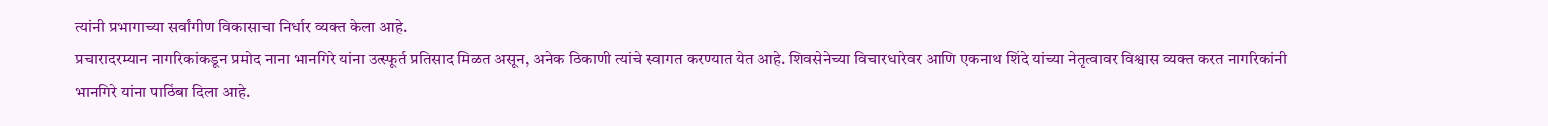त्यांनी प्रभागाच्या सर्वांगीण विकासाचा निर्धार व्यक्त केला आहे.
प्रचारादरम्यान नागरिकांकडून प्रमोद नाना भानगिरे यांना उत्स्फूर्त प्रतिसाद मिळत असून, अनेक ठिकाणी त्यांचे स्वागत करण्यात येत आहे. शिवसेनेच्या विचारधारेवर आणि एकनाथ शिंदे यांच्या नेतृत्वावर विश्वास व्यक्त करत नागरिकांनी भानगिरे यांना पाठिंबा दिला आहे.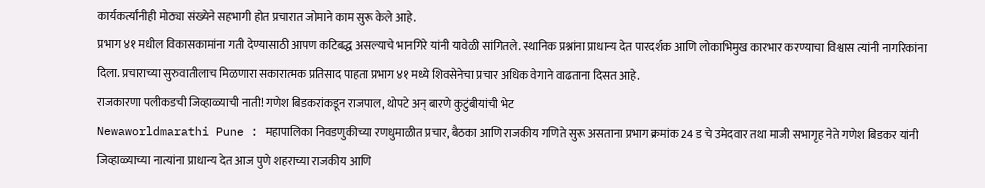कार्यकर्त्यांनीही मोठ्या संख्येने सहभागी होत प्रचारात जोमाने काम सुरू केले आहे.
प्रभाग ४१ मधील विकासकामांना गती देण्यासाठी आपण कटिबद्ध असल्याचे भानगिरे यांनी यावेळी सांगितले. स्थानिक प्रश्नांना प्राधान्य देत पारदर्शक आणि लोकाभिमुख कारभार करण्याचा विश्वास त्यांनी नागरिकांना दिला. प्रचाराच्या सुरुवातीलाच मिळणारा सकारात्मक प्रतिसाद पाहता प्रभाग ४१ मध्ये शिवसेनेचा प्रचार अधिक वेगाने वाढताना दिसत आहे.
राजकारणा पलीकडची जिव्हाळ्याची नाती! गणेश बिडकरांकडून राजपाल, थोपटे अन् बारणे कुटुंबीयांची भेट
Newaworldmarathi Pune : महापालिका निवडणुकीच्या रणधुमाळीत प्रचार, बैठका आणि राजकीय गणिते सुरू असताना प्रभाग क्रमांक 24 ड चे उमेदवार तथा माजी सभागृह नेते गणेश बिडकर यांनी जिव्हाळ्याच्या नात्यांना प्राधान्य देत आज पुणे शहराच्या राजकीय आणि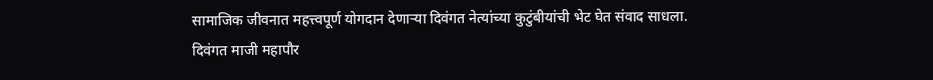सामाजिक जीवनात महत्त्वपूर्ण योगदान देणाऱ्या दिवंगत नेत्यांच्या कुटुंबीयांची भेट घेत संवाद साधला.
दिवंगत माजी महापौर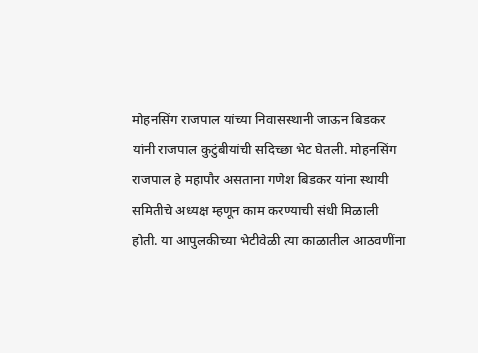मोहनसिंग राजपाल यांच्या निवासस्थानी जाऊन बिडकर यांनी राजपाल कुटुंबीयांची सदिच्छा भेट घेतली. मोहनसिंग राजपाल हे महापौर असताना गणेश बिडकर यांना स्थायी समितीचे अध्यक्ष म्हणून काम करण्याची संधी मिळाली होती. या आपुलकीच्या भेटीवेळी त्या काळातील आठवणींना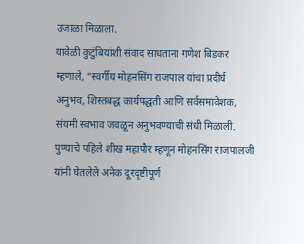उजाळा मिळाला.
यावेळी कुटुंबियांशी संवाद साधताना गणेश बिडकर म्हणाले, “स्वर्गीय मोहनसिंग राजपाल यांचा प्रदीर्घ अनुभव, शिस्तबद्ध कार्यपद्धती आणि सर्वसमावेशक, संयमी स्वभाव जवळून अनुभवण्याची संधी मिळाली. पुण्याचे पहिले शीख महापौर म्हणून मोहनसिंग राजपालजी यांनी घेतलेले अनेक दूरदृष्टीपूर्ण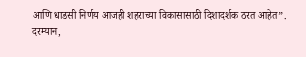आणि धाडसी निर्णय आजही शहराच्या विकासासाठी दिशादर्शक ठरत आहेत”.
दरम्यान,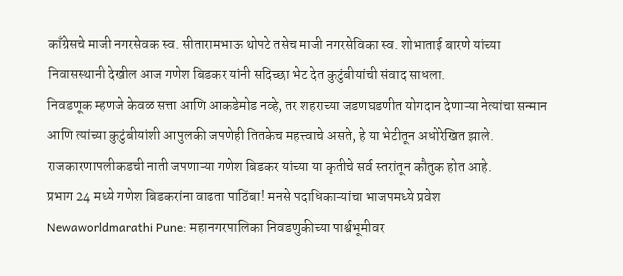काँग्रेसचे माजी नगरसेवक स्व. सीतारामभाऊ थोपटे तसेच माजी नगरसेविका स्व. शोभाताई बारणे यांच्या निवासस्थानी देखील आज गणेश बिडकर यांनी सदिच्छा भेट देत कुटुंबीयांची संवाद साधला.
निवडणूक म्हणजे केवळ सत्ता आणि आकडेमोड नव्हे, तर शहराच्या जडणघडणीत योगदान देणाऱ्या नेत्यांचा सन्मान आणि त्यांच्या कुटुंबीयांशी आपुलकी जपणेही तितकेच महत्त्वाचे असते, हे या भेटीतून अधोरेखित झाले. राजकारणापलीकडची नाती जपणाऱ्या गणेश बिडकर यांच्या या कृतीचे सर्व स्तरांतून कौतुक होत आहे.
प्रभाग 24 मध्ये गणेश बिडकरांना वाढता पाठिंबा! मनसे पदाधिकाऱ्यांचा भाजपमध्ये प्रवेश
Newaworldmarathi Pune: महानगरपालिका निवडणुकीच्या पार्श्वभूमीवर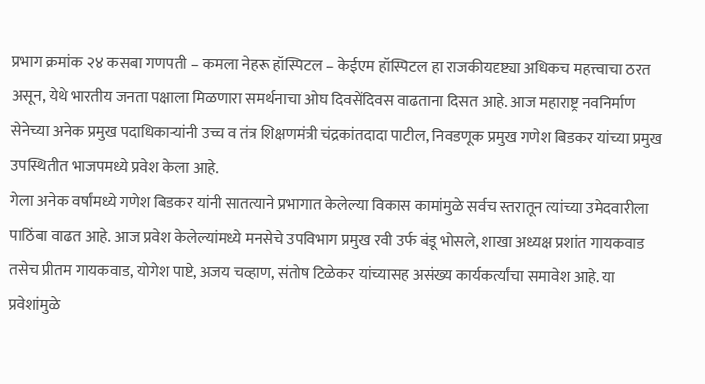प्रभाग क्रमांक २४ कसबा गणपती – कमला नेहरू हॉस्पिटल – केईएम हॉस्पिटल हा राजकीयदृष्ट्या अधिकच महत्त्वाचा ठरत असून, येथे भारतीय जनता पक्षाला मिळणारा समर्थनाचा ओघ दिवसेंदिवस वाढताना दिसत आहे. आज महाराष्ट्र नवनिर्माण सेनेच्या अनेक प्रमुख पदाधिकाऱ्यांनी उच्च व तंत्र शिक्षणमंत्री चंद्रकांतदादा पाटील, निवडणूक प्रमुख गणेश बिडकर यांच्या प्रमुख उपस्थितीत भाजपमध्ये प्रवेश केला आहे.
गेला अनेक वर्षांमध्ये गणेश बिडकर यांनी सातत्याने प्रभागात केलेल्या विकास कामांमुळे सर्वच स्तरातून त्यांच्या उमेदवारीला पाठिंबा वाढत आहे. आज प्रवेश केलेल्यांमध्ये मनसेचे उपविभाग प्रमुख रवी उर्फ बंडू भोसले, शाखा अध्यक्ष प्रशांत गायकवाड तसेच प्रीतम गायकवाड, योगेश पाष्टे, अजय चव्हाण, संतोष टिळेकर यांच्यासह असंख्य कार्यकर्त्यांचा समावेश आहे. या प्रवेशांमुळे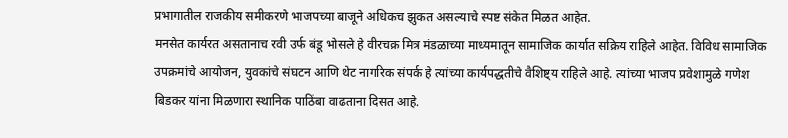प्रभागातील राजकीय समीकरणे भाजपच्या बाजूने अधिकच झुकत असल्याचे स्पष्ट संकेत मिळत आहेत.
मनसेत कार्यरत असतानाच रवी उर्फ बंडू भोसले हे वीरचक्र मित्र मंडळाच्या माध्यमातून सामाजिक कार्यात सक्रिय राहिले आहेत. विविध सामाजिक उपक्रमांचे आयोजन, युवकांचे संघटन आणि थेट नागरिक संपर्क हे त्यांच्या कार्यपद्धतीचे वैशिष्ट्य राहिले आहे. त्यांच्या भाजप प्रवेशामुळे गणेश बिडकर यांना मिळणारा स्थानिक पाठिंबा वाढताना दिसत आहे.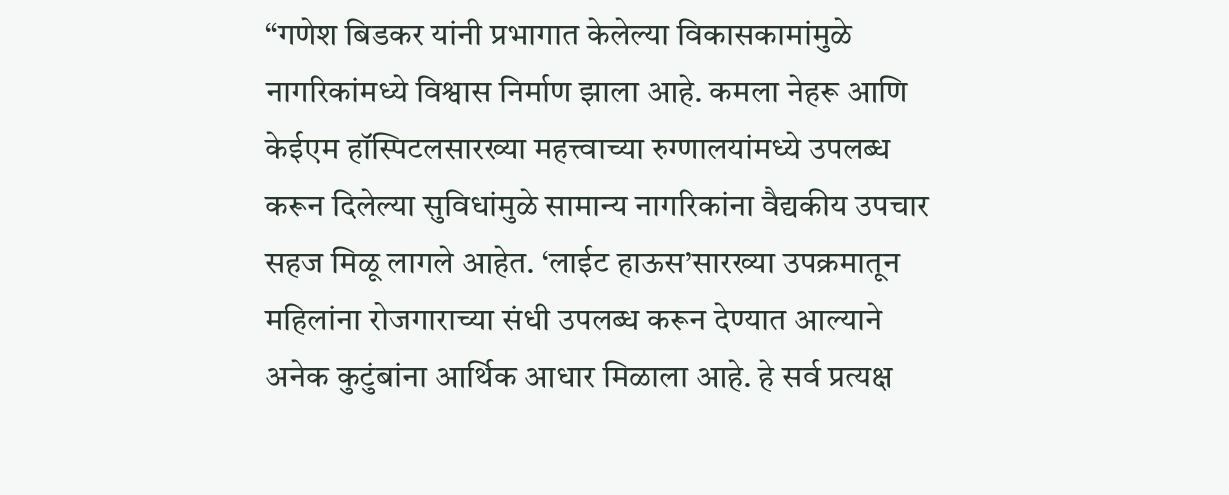“गणेश बिडकर यांनी प्रभागात केलेल्या विकासकामांमुळे नागरिकांमध्ये विश्वास निर्माण झाला आहे. कमला नेहरू आणि केईएम हॉस्पिटलसारख्या महत्त्वाच्या रुग्णालयांमध्ये उपलब्ध करून दिलेल्या सुविधांमुळे सामान्य नागरिकांना वैद्यकीय उपचार सहज मिळू लागले आहेत. ‘लाईट हाऊस’सारख्या उपक्रमातून महिलांना रोजगाराच्या संधी उपलब्ध करून देण्यात आल्याने अनेक कुटुंबांना आर्थिक आधार मिळाला आहे. हे सर्व प्रत्यक्ष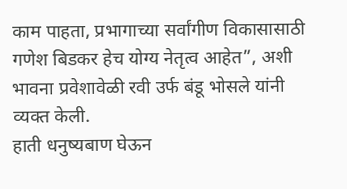काम पाहता, प्रभागाच्या सर्वांगीण विकासासाठी गणेश बिडकर हेच योग्य नेतृत्व आहेत”, अशी भावना प्रवेशावेळी रवी उर्फ बंडू भोसले यांनी व्यक्त केली.
हाती धनुष्यबाण घेऊन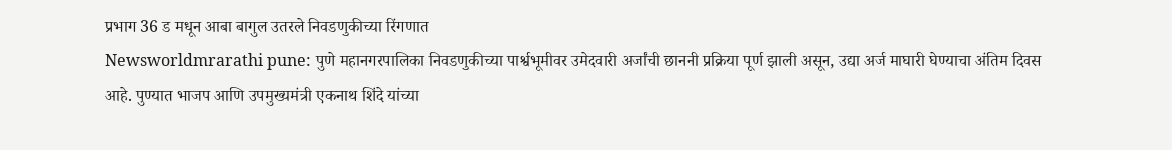प्रभाग 36 ड मधून आबा बागुल उतरले निवडणुकीच्या रिंगणात
Newsworldmrarathi pune: पुणे महानगरपालिका निवडणुकीच्या पार्श्वभूमीवर उमेदवारी अर्जांची छाननी प्रक्रिया पूर्ण झाली असून, उद्या अर्ज माघारी घेण्याचा अंतिम दिवस आहे. पुण्यात भाजप आणि उपमुख्यमंत्री एकनाथ शिंदे यांच्या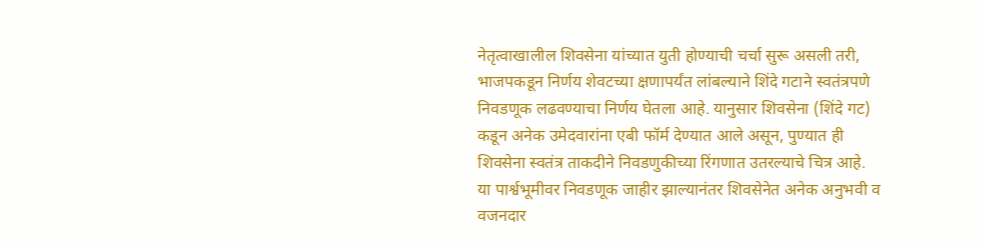नेतृत्वाखालील शिवसेना यांच्यात युती होण्याची चर्चा सुरू असली तरी, भाजपकडून निर्णय शेवटच्या क्षणापर्यंत लांबल्याने शिंदे गटाने स्वतंत्रपणे निवडणूक लढवण्याचा निर्णय घेतला आहे. यानुसार शिवसेना (शिंदे गट) कडून अनेक उमेदवारांना एबी फॉर्म देण्यात आले असून, पुण्यात ही शिवसेना स्वतंत्र ताकदीने निवडणुकीच्या रिंगणात उतरल्याचे चित्र आहे.
या पार्श्वभूमीवर निवडणूक जाहीर झाल्यानंतर शिवसेनेत अनेक अनुभवी व वजनदार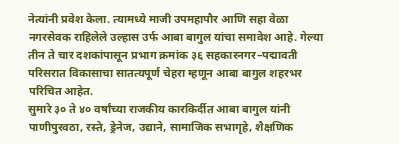नेत्यांनी प्रवेश केला. त्यामध्ये माजी उपमहापौर आणि सहा वेळा नगरसेवक राहिलेले उल्हास उर्फ आबा बागुल यांचा समावेश आहे. गेल्या तीन ते चार दशकांपासून प्रभाग क्रमांक ३६ सहकारनगर–पद्मावती परिसरात विकासाचा सातत्यपूर्ण चेहरा म्हणून आबा बागुल शहरभर परिचित आहेत.
सुमारे ३० ते ४० वर्षांच्या राजकीय कारकिर्दीत आबा बागुल यांनी पाणीपुरवठा, रस्ते, ड्रेनेज, उद्याने, सामाजिक सभागृहे, शैक्षणिक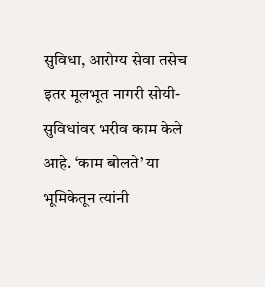सुविधा, आरोग्य सेवा तसेच इतर मूलभूत नागरी सोयी-सुविधांवर भरीव काम केले आहे. ‘काम बोलते’ या भूमिकेतून त्यांनी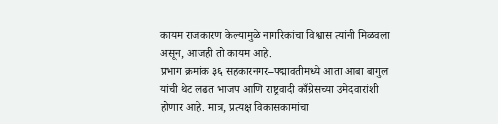कायम राजकारण केल्यामुळे नागरिकांचा विश्वास त्यांनी मिळवला असून, आजही तो कायम आहे.
प्रभाग क्रमांक ३६ सहकारनगर–पद्मावतीमध्ये आता आबा बागुल यांची थेट लढत भाजप आणि राष्ट्रवादी काँग्रेसच्या उमेदवारांशी होणार आहे. मात्र, प्रत्यक्ष विकासकामांचा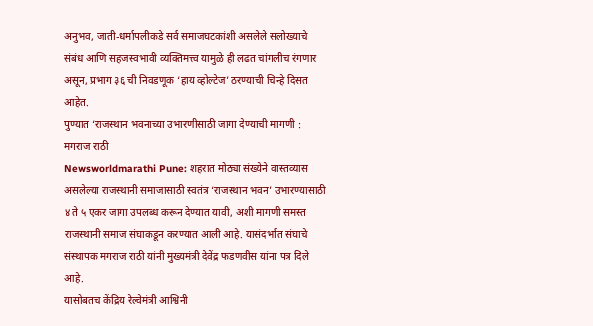अनुभव, जाती-धर्मापलीकडे सर्व समाजघटकांशी असलेले सलोख्याचे संबंध आणि सहजस्वभावी व्यक्तिमत्त्व यामुळे ही लढत चांगलीच रंगणार असून, प्रभाग ३६ ची निवडणूक ‘हाय व्होल्टेज’ ठरण्याची चिन्हे दिसत आहेत.
पुण्यात ‘राजस्थान भवनाच्या उभारणीसाठी जागा देण्याची मागणी : मगराज राठी
Newsworldmarathi Pune: शहरात मोठ्या संख्येने वास्तव्यास असलेल्या राजस्थानी समाजासाठी स्वतंत्र ‘राजस्थान भवन’ उभारण्यासाठी ४ ते ५ एकर जागा उपलब्ध करून देण्यात यावी, अशी मागणी समस्त राजस्थानी समाज संघाकडून करण्यात आली आहे. यासंदर्भात संघाचे संस्थापक मगराज राठी यांनी मुख्यमंत्री देवेंद्र फडणवीस यांना पत्र दिले आहे.
यासोबतच केंद्रिय रेल्वेमंत्री आश्विनी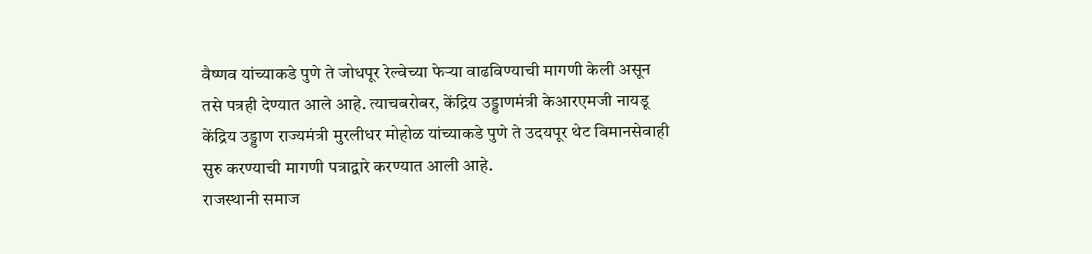वैष्णव यांच्याकडे पुणे ते जोधपूर रेल्वेच्या फेऱ्या वाढविण्याची मागणी केली असून तसे पत्रही देण्यात आले आहे. त्याचबरोबर, केंद्रिय उड्डाणमंत्री केआरएमजी नायडू केंद्रिय उड्डाण राज्यमंत्री मुरलीधर मोहोळ यांच्याकडे पुणे ते उदयपूर थेट विमानसेवाही सुरु करण्याची मागणी पत्राद्वारे करण्यात आली आहे.
राजस्थानी समाज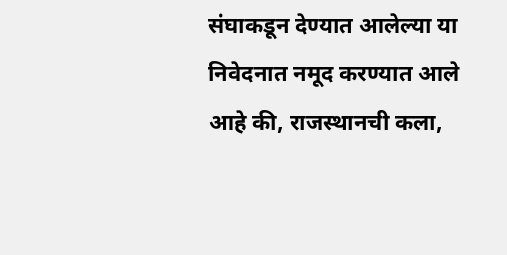संघाकडून देण्यात आलेल्या या निवेदनात नमूद करण्यात आले आहे की, राजस्थानची कला,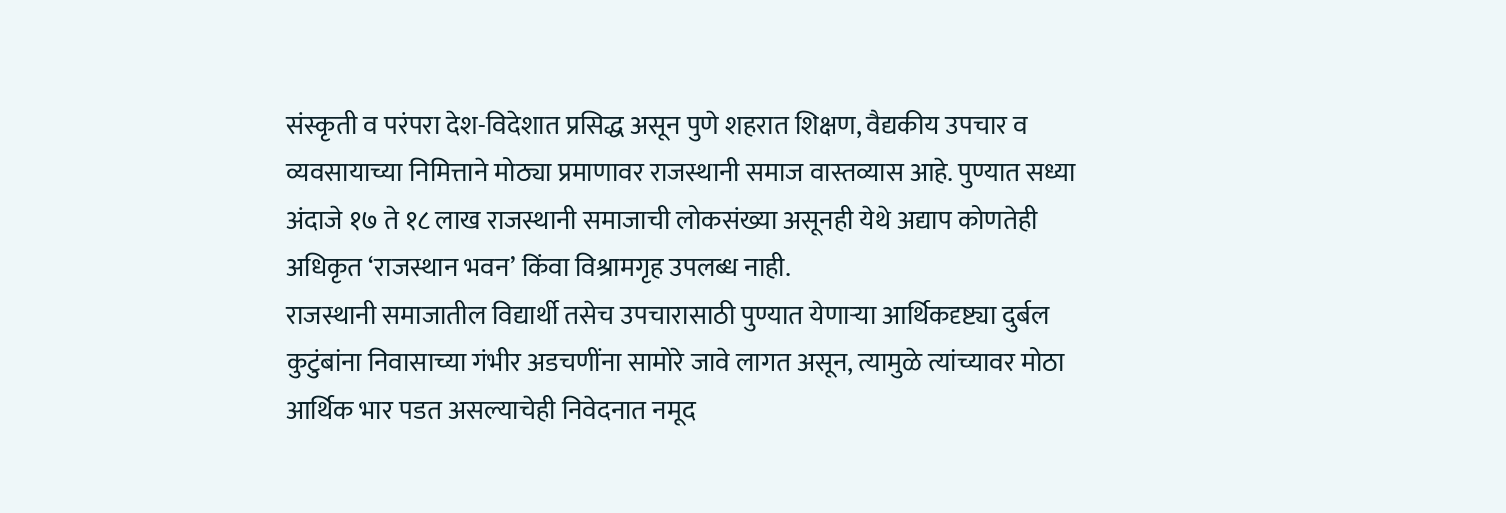संस्कृती व परंपरा देश-विदेशात प्रसिद्ध असून पुणे शहरात शिक्षण, वैद्यकीय उपचार व व्यवसायाच्या निमित्ताने मोठ्या प्रमाणावर राजस्थानी समाज वास्तव्यास आहे. पुण्यात सध्या अंदाजे १७ ते १८ लाख राजस्थानी समाजाची लोकसंख्या असूनही येथे अद्याप कोणतेही अधिकृत ‘राजस्थान भवन’ किंवा विश्रामगृह उपलब्ध नाही.
राजस्थानी समाजातील विद्यार्थी तसेच उपचारासाठी पुण्यात येणाऱ्या आर्थिकदृष्ट्या दुर्बल कुटुंबांना निवासाच्या गंभीर अडचणींना सामोरे जावे लागत असून, त्यामुळे त्यांच्यावर मोठा आर्थिक भार पडत असल्याचेही निवेदनात नमूद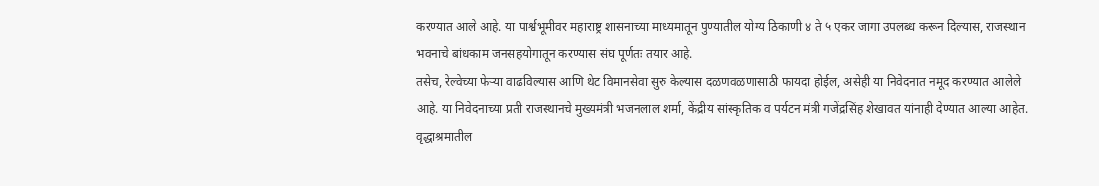करण्यात आले आहे. या पार्श्वभूमीवर महाराष्ट्र शासनाच्या माध्यमातून पुण्यातील योग्य ठिकाणी ४ ते ५ एकर जागा उपलब्ध करून दिल्यास, राजस्थान भवनाचे बांधकाम जनसहयोगातून करण्यास संघ पूर्णतः तयार आहे.
तसेच, रेल्वेच्या फेऱ्या वाढविल्यास आणि थेट विमानसेवा सुरु केल्यास दळणवळणासाठी फायदा होईल, असेही या निवेदनात नमूद करण्यात आलेले आहे. या निवेदनाच्या प्रती राजस्थानचे मुख्यमंत्री भजनलाल शर्मा, केंद्रीय सांस्कृतिक व पर्यटन मंत्री गजेंद्रसिंह शेखावत यांनाही देण्यात आल्या आहेत.
वृद्धाश्रमातील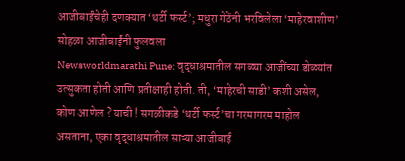आजीबाईंचेही दणक्यात ‘थर्टी फर्स्ट’; मधुरा गेठेंनी भरविलेला ‘माहेरवाशीण’ सोहळा आजीबाईंनी फुलवला
Newsworldmarathi Pune: वृद्धाश्रमातील सगळ्या आजींच्या डोळ्यांत उत्सुकता होती आणि प्रतीक्षाही होती. ती, ‘माहेरची साडी’ कशी असेल, कोण आणेल ? याची ! सगळीकडे ‘थर्टी फर्स्ट’चा गरमागरम माहोल असताना, एका वृद्धाश्रमातील साऱ्या आजीबाई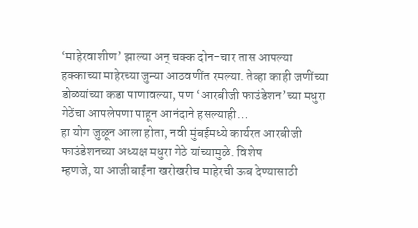‘माहेरवाशीण’ झाल्या अन् चक्क दोन-चार तास आपल्या हक्काच्या माहेरच्या जुन्या आठवणींत रमल्या. तेव्हा काही जणींच्या डोळ्यांच्या कडा पाणावल्या, पण ‘आरबीजी फाउंडेशन’च्या मधुरा गेठेंचा आपलेपणा पाहून आनंदाने हसल्याही…
हा योग जुळून आला होता, नवी मुंबईमध्ये कार्यरत आरबीजी फाउंडेशनच्या अध्यक्ष मधुरा गेठे यांच्यामुळे. विशेष
म्हणजे, या आजीबाईंना खरोखरीच माहेरची ऊब देण्यासाठी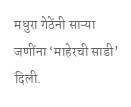मधुरा गेठेंनी साऱ्या जणींना ‘माहेरची साडी’ दिली.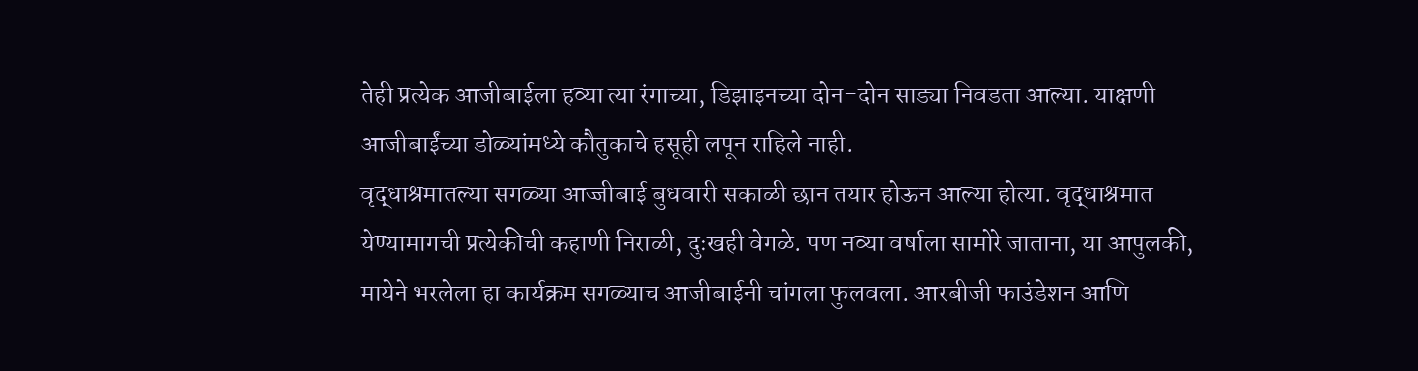तेही प्रत्येक आजीबाईला हव्या त्या रंगाच्या, डिझाइनच्या दोन-दोन साड्या निवडता आल्या. याक्षणी आजीबाईंच्या डोळ्यांमध्ये कौतुकाचे हसूही लपून राहिले नाही.
वृद्धाश्रमातल्या सगळ्या आज्जीबाई बुधवारी सकाळी छान तयार होऊन आल्या होत्या. वृद्धाश्रमात येण्यामागची प्रत्येकीची कहाणी निराळी, दुःखही वेगळे. पण नव्या वर्षाला सामोरे जाताना, या आपुलकी, मायेने भरलेला हा कार्यक्रम सगळ्याच आजीबाईनी चांगला फुलवला. आरबीजी फाउंडेशन आणि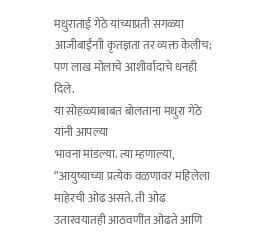मधुराताई गेठे यांच्याप्रती सगळ्या आजीबाईंनाी कृतज्ञता तर व्यक्त केलीच; पण लाख मोलाचे आशीर्वादाचे धनही दिले.
या सोहळ्याबाबत बोलताना मधुरा गेठे यांनी आपल्या
भावना मांडल्या. त्या म्हणाल्या, ‘’आयुष्याच्या प्रत्येक वळणावर महिलेला माहेरची ओढ असते. ती ओढ उतारवयातही आठवणींत ओढते आणि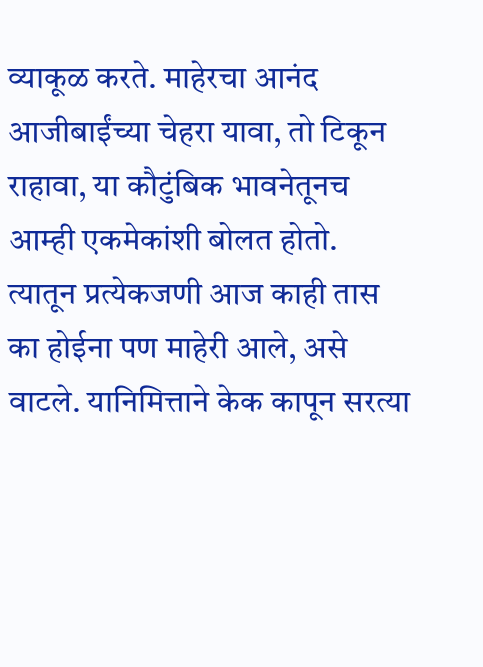व्याकूळ करते. माहेरचा आनंद आजीबाईंच्या चेहरा यावा, तो टिकून राहावा, या कौटुंबिक भावनेतूनच आम्ही एकमेकांशी बोलत होतो. त्यातून प्रत्येकजणी आज काही तास का होईना पण माहेरी आले, असे वाटले. यानिमित्ताने केक कापून सरत्या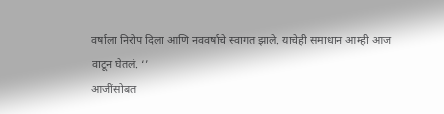वर्षाला निरोप दिला आणि नववर्षाचे स्वागत झाले. याचेही समाधान आम्ही आज वाटून घेतलं. ‘’
आजींसोबत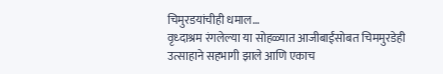चिमुरडयांचीही धमाल…
वृध्दाश्रम रंगलेल्या या सोहळ्यात आजीबाईंसोबत चिममुरडेही उत्साहाने सहभागी झाले आणि एकाच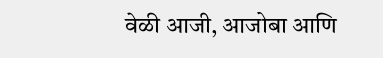वेळी आजी, आजोबा आणि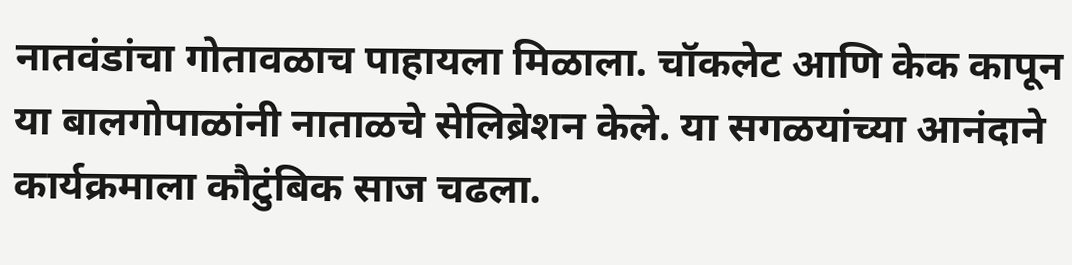नातवंडांचा गोतावळाच पाहायला मिळाला. चॉकलेट आणि केक कापून या बालगोपाळांनी नाताळचे सेलिब्रेशन केले. या सगळयांच्या आनंदाने कार्यक्रमाला कौटुंबिक साज चढला.